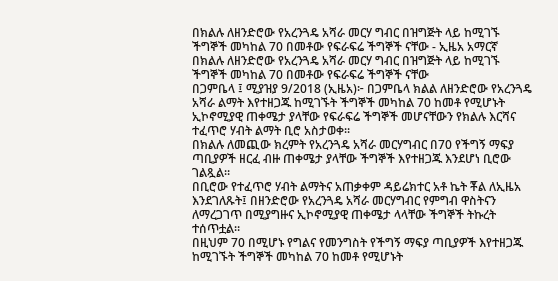በክልሉ ለዘንድሮው የአረንጓዴ አሻራ መርሃ ግብር በዝግጅት ላይ ከሚገኙ ችግኞች መካከል 70 በመቶው የፍራፍሬ ችግኞች ናቸው - ኢዜአ አማርኛ
በክልሉ ለዘንድሮው የአረንጓዴ አሻራ መርሃ ግብር በዝግጅት ላይ ከሚገኙ ችግኞች መካከል 70 በመቶው የፍራፍሬ ችግኞች ናቸው
በጋምቤላ ፤ ሚያዝያ 9/2018 (ኢዜአ)፦ በጋምቤላ ክልል ለዘንድሮው የአረንጓዴ አሻራ ልማት እየተዘጋጁ ከሚገኙት ችግኞች መካከል 70 ከመቶ የሚሆኑት ኢኮኖሚያዊ ጠቀሜታ ያላቸው የፍራፍሬ ችግኞች መሆናቸውን የክልሉ እርሻና ተፈጥሮ ሃብት ልማት ቢሮ አስታወቀ፡፡
በክልሉ ለመጪው ክረምት የአረንጓዴ አሻራ መርሃግብር በ70 የችግኝ ማፍያ ጣቢያዎች ዘርፈ ብዙ ጠቀሜታ ያላቸው ችግኞች እየተዘጋጁ እንደሆነ ቢሮው ገልጿል።
በቢሮው የተፈጥሮ ሃብት ልማትና አጠቃቀም ዳይሬክተር አቶ ኬት ቾል ለኢዜአ እንደገለጹት፤ በዘንድሮው የአረንጓዴ አሻራ መርሃግብር የምግብ ዋስትናን ለማረጋገጥ በሚያግዙና ኢኮኖሚያዊ ጠቀሜታ ላላቸው ችግኞች ትኩረት ተሰጥቷል።
በዚህም 70 በሚሆኑ የግልና የመንግስት የችግኝ ማፍያ ጣቢያዎች እየተዘጋጁ ከሚገኙት ችግኞች መካከል 70 ከመቶ የሚሆኑት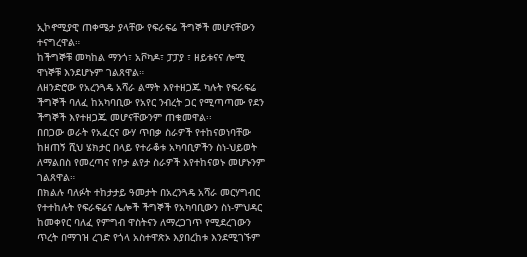ኢኮኖሚያዊ ጠቀሜታ ያላቸው የፍራፍሬ ችግኞች መሆናቸውን ተናግረዋል።
ከችግኞቹ መካከል ማንጎ፣ አቮካዶ፣ ፓፓያ ፣ ዘይቱናና ሎሚ ዋነኞቹ እንደሆኑም ገልጸዋል።
ለዘንድሮው የአረንጓዴ አሻራ ልማት እየተዘጋጁ ካሉት የፍራፍሬ ችግኞች ባለፈ ከአካባቢው የአየር ንብረት ጋር የሚጣጣሙ የደን ችግኞች እየተዘጋጁ መሆናቸውንም ጠቁመዋል፡፡
በበጋው ወራት የአፈርና ውሃ ጥበቃ ስራዎች የተከናወነባቸው ከዘጠኝ ሺህ ሄክታር በላይ የተራቆቱ አካባቢዎችን ስነ-ህይወት ለማልበስ የመረጣና የቦታ ልየታ ስራዎች እየተከናወኑ መሆኑንም ገልጸዋል።
በክልሉ ባለፉት ተከታታይ ዓመታት በአረንጓዴ አሻራ መርሃግብር የተተከሉት የፍራፍሬና ሌሎች ችግኞች የአካባቢውን ስነ-ምህዳር ከመቀየር ባለፈ የምግብ ዋስትናን ለማረጋገጥ የሚደረገውን ጥረት በማገዝ ረገድ የጎላ አስተዋጽኦ እያበረከቱ እንደሚገኙም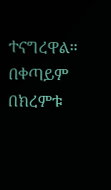ተናግረዋል።
በቀጣይም በክረምቱ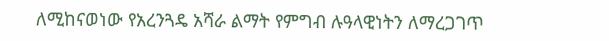ለሚከናወነው የአረንጓዴ አሻራ ልማት የምግብ ሉዓላዊነትን ለማረጋገጥ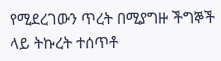የሚደረገውን ጥረት በሚያግዙ ችግኞች ላይ ትኩረት ተሰጥቶ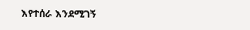እየተሰራ እንደሚገኝ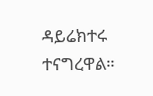ዳይሬክተሩ ተናግረዋል።